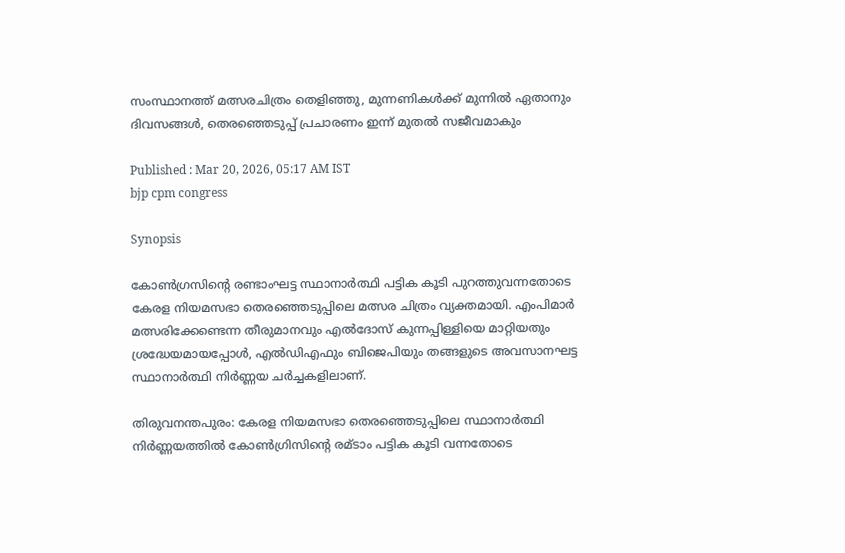സംസ്ഥാനത്ത് മത്സരചിത്രം തെളിഞ്ഞു, മുന്നണികൾക്ക് മുന്നിൽ ഏതാനും ദിവസങ്ങൾ, തെരഞ്ഞെടുപ്പ് പ്രചാരണം ഇന്ന് മുതൽ സജീവമാകും

Published : Mar 20, 2026, 05:17 AM IST
bjp cpm congress

Synopsis

കോൺഗ്രസിന്റെ രണ്ടാംഘട്ട സ്ഥാനാർത്ഥി പട്ടിക കൂടി പുറത്തുവന്നതോടെ കേരള നിയമസഭാ തെരഞ്ഞെടുപ്പിലെ മത്സര ചിത്രം വ്യക്തമായി. എംപിമാർ മത്സരിക്കേണ്ടെന്ന തീരുമാനവും എൽദോസ് കുന്നപ്പിള്ളിയെ മാറ്റിയതും ശ്രദ്ധേയമായപ്പോൾ, എൽഡിഎഫും ബിജെപിയും തങ്ങളുടെ അവസാനഘട്ട സ്ഥാനാർത്ഥി നിർണ്ണയ ചർച്ചകളിലാണ്.

തിരുവനന്തപുരം: കേരള നിയമസഭാ തെരഞ്ഞെടുപ്പിലെ സ്ഥാനാർത്ഥി നിർണ്ണയത്തിൽ കോൺഗ്രിസിന്റെ രമ്ടാം പട്ടിക കൂടി വന്നതോടെ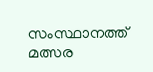സംസ്ഥാനത്ത് മത്സര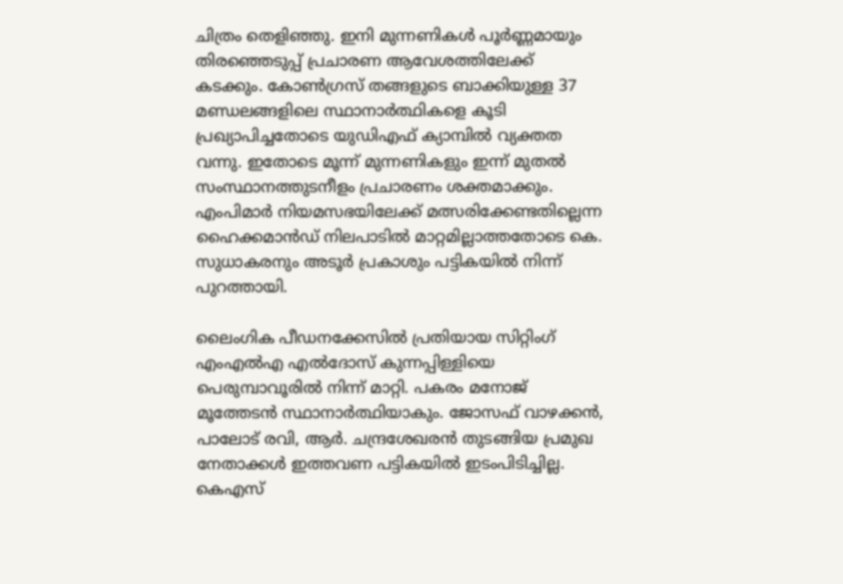ചിത്രം തെളിഞ്ഞു. ഇനി മുന്നണികൾ പൂർണ്ണമായും തിരഞ്ഞെടുപ്പ് പ്രചാരണ ആവേശത്തിലേക്ക് കടക്കും. കോൺഗ്രസ് തങ്ങളുടെ ബാക്കിയുള്ള 37 മണ്ഡലങ്ങളിലെ സ്ഥാനാർത്ഥികളെ കൂടി പ്രഖ്യാപിച്ചതോടെ യുഡിഎഫ് ക്യാമ്പിൽ വ്യക്തത വന്നു. ഇതോടെ മൂന്ന് മുന്നണികളും ഇന്ന് മുതൽ സംസ്ഥാനത്തുടനീളം പ്രചാരണം ശക്തമാക്കും. എംപിമാർ നിയമസഭയിലേക്ക് മത്സരിക്കേണ്ടതില്ലെന്ന ഹൈക്കമാൻഡ് നിലപാടിൽ മാറ്റമില്ലാത്തതോടെ കെ. സുധാകരനും അടൂർ പ്രകാശും പട്ടികയിൽ നിന്ന് പുറത്തായി.

ലൈംഗിക പീഡനക്കേസിൽ പ്രതിയായ സിറ്റിംഗ് എംഎൽഎ എൽദോസ് കുന്നപ്പിള്ളിയെ പെരുമ്പാവൂരിൽ നിന്ന് മാറ്റി. പകരം മനോജ് മൂത്തേടൻ സ്ഥാനാർത്ഥിയാകും. ജോസഫ് വാഴക്കൻ, പാലോട് രവി, ആർ. ചന്ദ്രശേഖരൻ തുടങ്ങിയ പ്രമുഖ നേതാക്കൾ ഇത്തവണ പട്ടികയിൽ ഇടംപിടിച്ചില്ല. കെഎസ്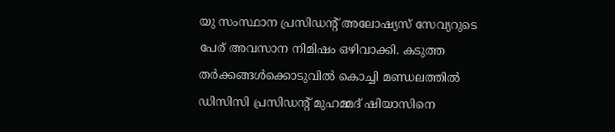യു സംസ്ഥാന പ്രസിഡന്റ് അലോഷ്യസ് സേവ്യറുടെ പേര് അവസാന നിമിഷം ഒഴിവാക്കി. കടുത്ത തർക്കങ്ങൾക്കൊടുവിൽ കൊച്ചി മണ്ഡലത്തിൽ ഡിസിസി പ്രസിഡന്റ് മുഹമ്മദ് ഷിയാസിനെ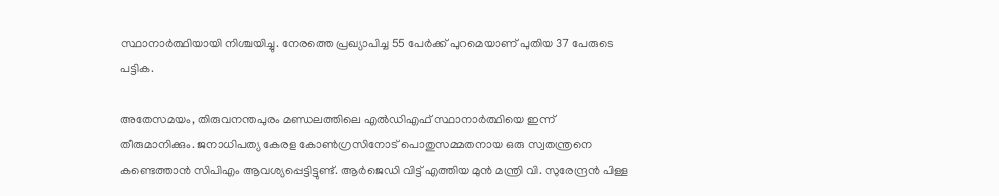സ്ഥാനാർത്ഥിയായി നിശ്ചയിച്ചു. നേരത്തെ പ്രഖ്യാപിച്ച 55 പേർക്ക് പുറമെയാണ് പുതിയ 37 പേരുടെ പട്ടിക.

അതേസമയം, തിരുവനന്തപുരം മണ്ഡലത്തിലെ എൽഡിഎഫ് സ്ഥാനാർത്ഥിയെ ഇന്ന് തീരുമാനിക്കും. ജനാധിപത്യ കേരള കോൺഗ്രസിനോട് പൊതുസമ്മതനായ ഒരു സ്വതന്ത്രനെ കണ്ടെത്താൻ സിപിഎം ആവശ്യപ്പെട്ടിട്ടുണ്ട്. ആർജെഡി വിട്ട് എത്തിയ മുൻ മന്ത്രി വി. സുരേന്ദ്രൻ പിള്ള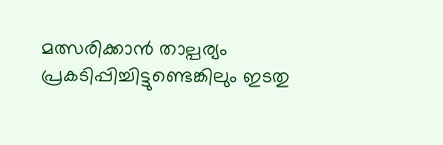മത്സരിക്കാൻ താല്പര്യം പ്രകടിപ്പിച്ചിട്ടുണ്ടെങ്കിലും ഇടതു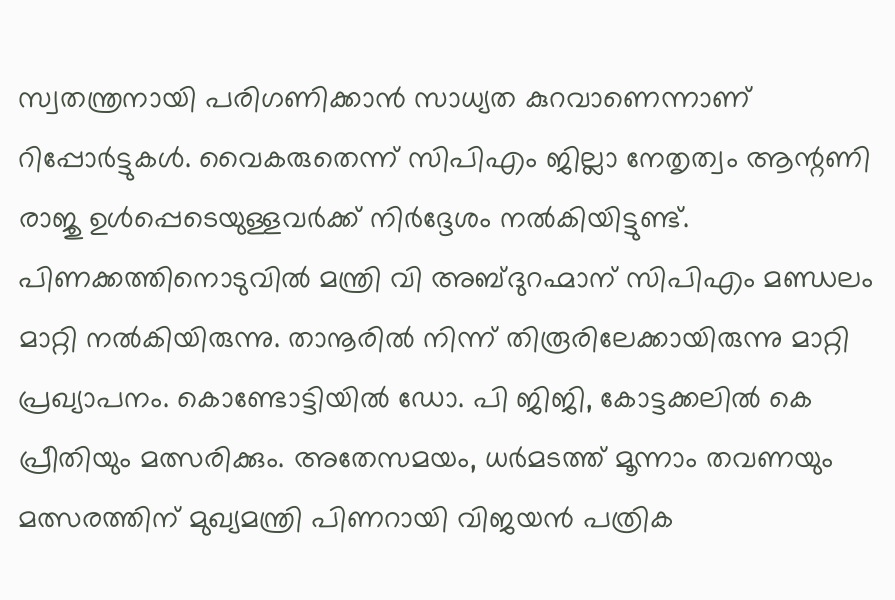സ്വതന്ത്രനായി പരിഗണിക്കാൻ സാധ്യത കുറവാണെന്നാണ് റിപ്പോർട്ടുകൾ. വൈകരുതെന്ന് സിപിഎം ജില്ലാ നേതൃത്വം ആന്റണി രാജു ഉൾപ്പെടെയുള്ളവർക്ക് നിർദ്ദേശം നൽകിയിട്ടുണ്ട്. പിണക്കത്തിനൊടുവിൽ മന്ത്രി വി അബ്ദുറഹ്മാന് സിപിഎം മണ്ഡലം മാറ്റി നൽകിയിരുന്നു. താനൂരിൽ നിന്ന് തിരൂരിലേക്കായിരുന്നു മാറ്റി പ്രഖ്യാപനം. കൊണ്ടോട്ടിയിൽ ഡോ. പി ജിജി, കോട്ടക്കലിൽ കെ പ്രീതിയും മത്സരിക്കും. അതേസമയം, ധർമടത്ത് മൂന്നാം തവണയും മത്സരത്തിന് മുഖ്യമന്ത്രി പിണറായി വിജയൻ പത്രിക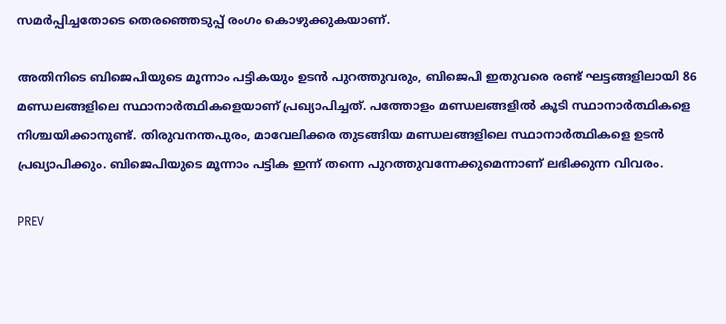സമർപ്പിച്ചതോടെ തെരഞ്ഞെടുപ്പ് രംഗം കൊഴുക്കുകയാണ്.

അതിനിടെ ബിജെപിയുടെ മൂന്നാം പട്ടികയും ഉടൻ പുറത്തുവരും, ബിജെപി ഇതുവരെ രണ്ട് ഘട്ടങ്ങളിലായി 86 മണ്ഡലങ്ങളിലെ സ്ഥാനാർത്ഥികളെയാണ് പ്രഖ്യാപിച്ചത്. പത്തോളം മണ്ഡലങ്ങളിൽ കൂടി സ്ഥാനാർത്ഥികളെ നിശ്ചയിക്കാനുണ്ട്. തിരുവനന്തപുരം, മാവേലിക്കര തുടങ്ങിയ മണ്ഡലങ്ങളിലെ സ്ഥാനാർത്ഥികളെ ഉടൻ പ്രഖ്യാപിക്കും. ബിജെപിയുടെ മൂന്നാം പട്ടിക ഇന്ന് തന്നെ പുറത്തുവന്നേക്കുമെന്നാണ് ലഭിക്കുന്ന വിവരം.

PREV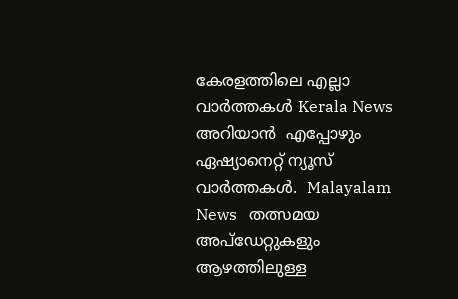കേരളത്തിലെ എല്ലാ വാർത്തകൾ Kerala News അറിയാൻ  എപ്പോഴും ഏഷ്യാനെറ്റ് ന്യൂസ് വാർത്തകൾ.  Malayalam News   തത്സമയ അപ്‌ഡേറ്റുകളും ആഴത്തിലുള്ള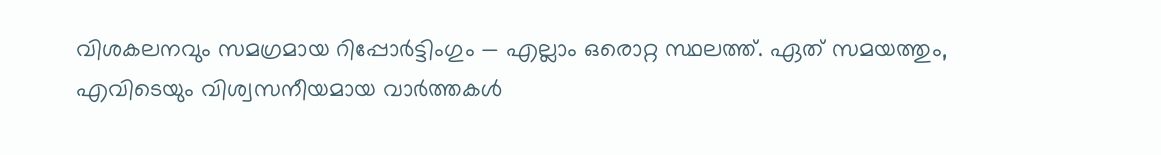വിശകലനവും സമഗ്രമായ റിപ്പോർട്ടിംഗും — എല്ലാം ഒരൊറ്റ സ്ഥലത്ത്. ഏത് സമയത്തും, എവിടെയും വിശ്വസനീയമായ വാർത്തകൾ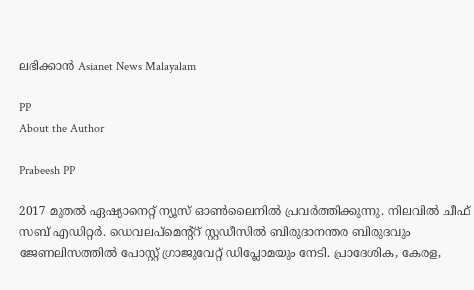ലഭിക്കാൻ Asianet News Malayalam

PP
About the Author

Prabeesh PP

2017 മുതല്‍ ഏഷ്യാനെറ്റ് ന്യൂസ് ഓണ്‍ലൈനില്‍ പ്രവര്‍ത്തിക്കുന്നു. നിലവില്‍ ചീഫ് സബ് എഡിറ്റര്‍. ഡെവലപ്മെന്റ്റ് സ്റ്റഡീസിൽ ബിരുദാനന്തര ബിരുദവും ജേണലിസത്തില്‍ പോസ്റ്റ് ഗ്രാജുവേറ്റ് ഡിപ്ലോമയും നേടി. പ്രാദേശിക, കേരള,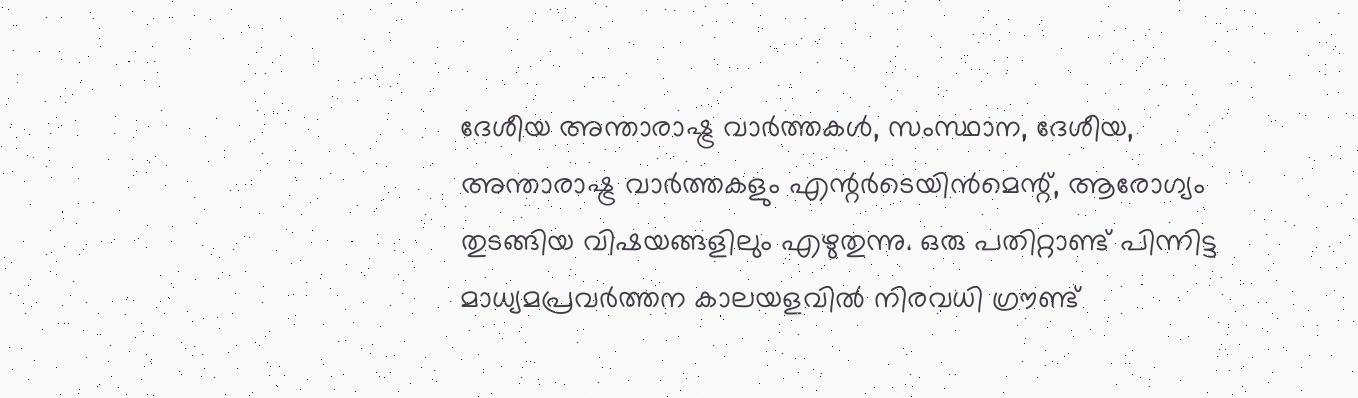ദേശീയ അന്താരാഷ്ട്ര വാർത്തകൾ, സംസ്ഥാന, ദേശീയ, അന്താരാഷ്ട്ര വാര്‍ത്തകളും എന്റര്‍ടെയിന്‍മെന്റ്, ആരോഗ്യം തുടങ്ങിയ വിഷയങ്ങളിലും എഴുതുന്നു. ഒരു പതിറ്റാണ്ട് പിന്നിട്ട മാധ്യമപ്രവര്‍ത്തന കാലയളവില്‍ നിരവധി ഗ്രൗണ്ട്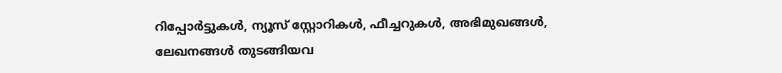റിപ്പോര്‍ട്ടുകള്‍, ന്യൂസ് സ്റ്റോറികള്‍, ഫീച്ചറുകള്‍, അഭിമുഖങ്ങള്‍, ലേഖനങ്ങള്‍ തുടങ്ങിയവ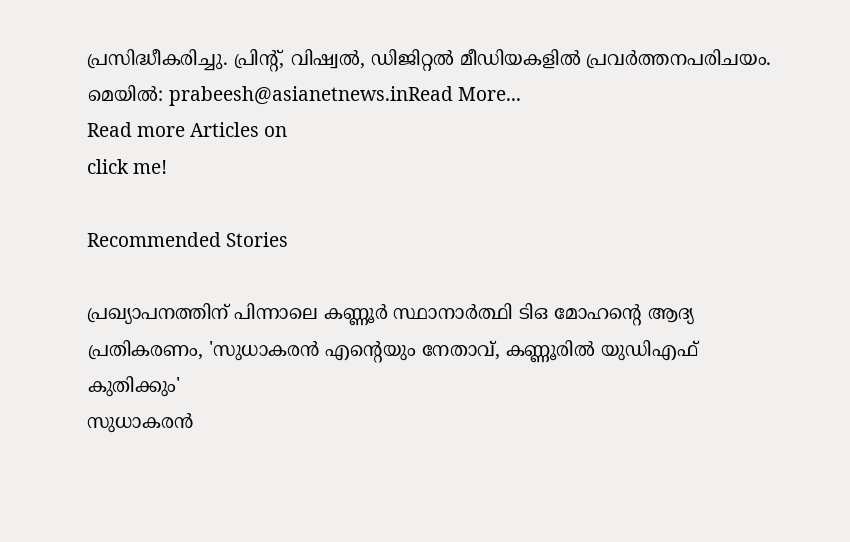പ്രസിദ്ധീകരിച്ചു. പ്രിന്റ്, വിഷ്വല്‍, ഡിജിറ്റല്‍ മീഡിയകളില്‍ പ്രവര്‍ത്തനപരിചയം. മെയില്‍: prabeesh@asianetnews.inRead More...
Read more Articles on
click me!

Recommended Stories

പ്രഖ്യാപനത്തിന് പിന്നാലെ കണ്ണൂര്‍ സ്ഥാനാര്‍ത്ഥി ടിഒ മോഹന്റെ ആദ്യ പ്രതികരണം, 'സുധാകരൻ എന്റെയും നേതാവ്, കണ്ണൂരിൽ യുഡിഎഫ് കുതിക്കും'
സുധാകരൻ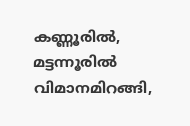കണ്ണൂരിൽ, മട്ടന്നൂരിൽ വിമാനമിറങ്ങി,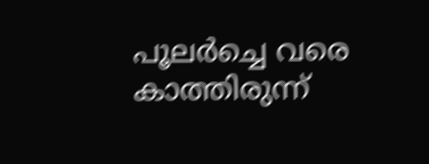പൂലര്‍ച്ചെ വരെ കാത്തിരുന്ന്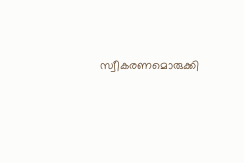സ്വീകരണമൊരുക്കി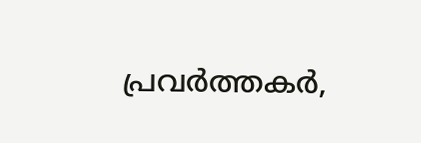പ്രവര്‍ത്തകര്‍,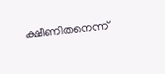ക്ഷീണിതനെന്ന്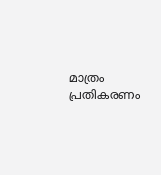മാത്രം പ്രതികരണം